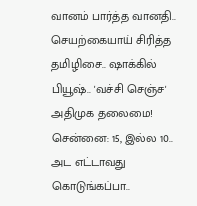வானம் பார்த்த வானதி.. செயற்கையாய் சிரித்த தமிழிசை.. ஷாக்கில் பியூஷ்.. 'வச்சி செஞ்ச' அதிமுக தலைமை!
சென்னை: 15, இல்ல 10.. அட எட்டாவது கொடுங்கப்பா..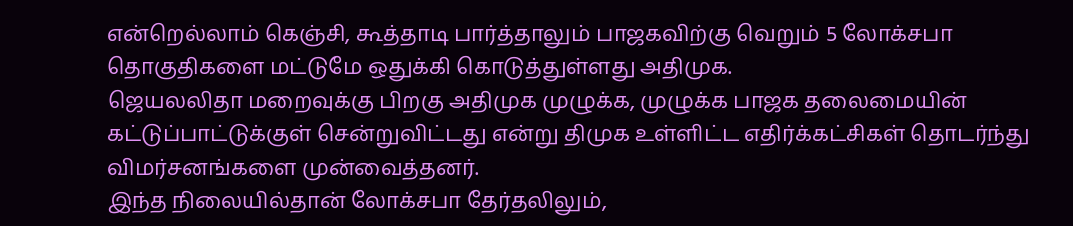என்றெல்லாம் கெஞ்சி, கூத்தாடி பார்த்தாலும் பாஜகவிற்கு வெறும் 5 லோக்சபா தொகுதிகளை மட்டுமே ஒதுக்கி கொடுத்துள்ளது அதிமுக.
ஜெயலலிதா மறைவுக்கு பிறகு அதிமுக முழுக்க, முழுக்க பாஜக தலைமையின் கட்டுப்பாட்டுக்குள் சென்றுவிட்டது என்று திமுக உள்ளிட்ட எதிர்க்கட்சிகள் தொடர்ந்து விமர்சனங்களை முன்வைத்தனர்.
இந்த நிலையில்தான் லோக்சபா தேர்தலிலும்,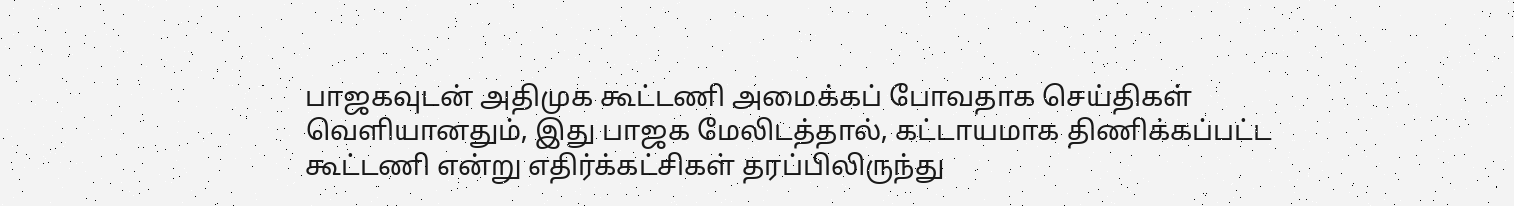பாஜகவுடன் அதிமுக கூட்டணி அமைக்கப் போவதாக செய்திகள் வெளியானதும், இது பாஜக மேலிடத்தால், கட்டாயமாக திணிக்கப்பட்ட கூட்டணி என்று எதிர்க்கட்சிகள் தரப்பிலிருந்து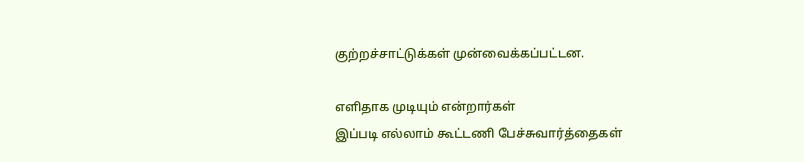குற்றச்சாட்டுக்கள் முன்வைக்கப்பட்டன.

எளிதாக முடியும் என்றார்கள்
இப்படி எல்லாம் கூட்டணி பேச்சுவார்த்தைகள்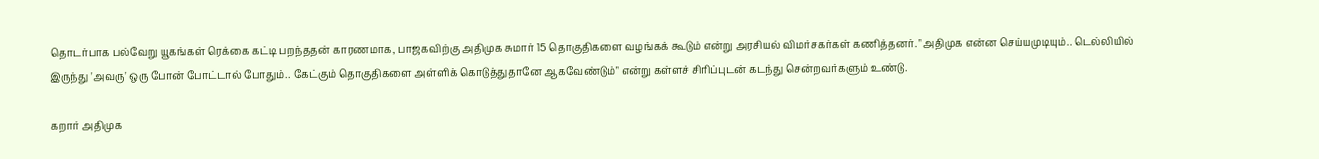தொடர்பாக பல்வேறு யூகங்கள் ரெக்கை கட்டி பறந்ததன் காரணமாக, பாஜகவிற்கு அதிமுக சுமார் 15 தொகுதிகளை வழங்கக் கூடும் என்று அரசியல் விமர்சகர்கள் கணித்தனர். "அதிமுக என்ன செய்யமுடியும்.. டெல்லியில் இருந்து 'அவரு' ஒரு போன் போட்டால் போதும்.. கேட்கும் தொகுதிகளை அள்ளிக் கொடுத்துதானே ஆகவேண்டும்" என்று கள்ளச் சிரிப்புடன் கடந்து சென்றவர்களும் உண்டு.

கறார் அதிமுக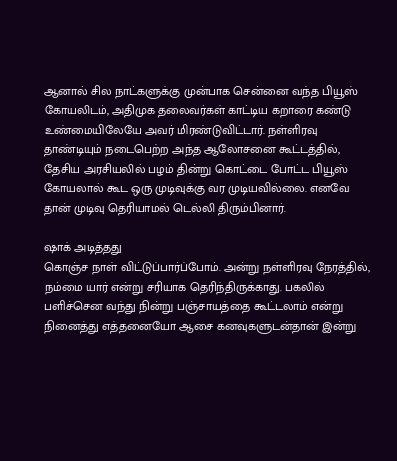ஆனால் சில நாட்களுக்கு முன்பாக சென்னை வந்த பியூஸ் கோயலிடம், அதிமுக தலைவர்கள் காட்டிய கறாரை கண்டு உண்மையிலேயே அவர் மிரண்டுவிட்டார். நள்ளிரவு தாண்டியும் நடைபெற்ற அந்த ஆலோசனை கூட்டத்தில், தேசிய அரசியலில் பழம் தின்று கொட்டை போட்ட பியூஸ் கோயலால் கூட ஒரு முடிவுக்கு வர முடியவில்லை. எனவே தான் முடிவு தெரியாமல் டெல்லி திரும்பினார்.

ஷாக் அடித்தது
கொஞ்ச நாள் விட்டுப்பார்ப்போம். அன்று நள்ளிரவு நேரத்தில், நம்மை யார் என்று சரியாக தெரிந்திருக்காது. பகலில் பளிச்சென வந்து நின்று பஞ்சாயத்தை கூட்டலாம் என்று நினைத்து எத்தனையோ ஆசை கனவுகளுடன்தான் இன்று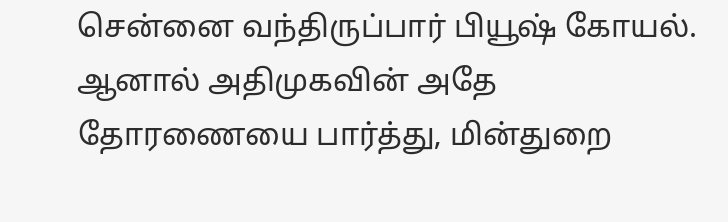சென்னை வந்திருப்பார் பியூஷ் கோயல். ஆனால் அதிமுகவின் அதே தோரணையை பார்த்து, மின்துறை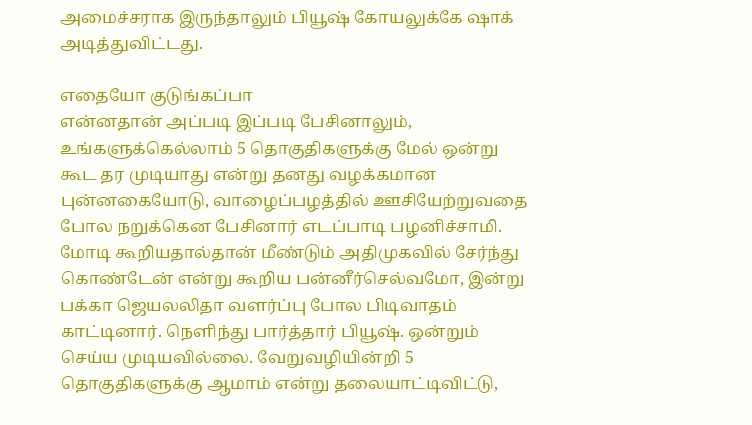அமைச்சராக இருந்தாலும் பியூஷ் கோயலுக்கே ஷாக் அடித்துவிட்டது.

எதையோ குடுங்கப்பா
என்னதான் அப்படி இப்படி பேசினாலும், உங்களுக்கெல்லாம் 5 தொகுதிகளுக்கு மேல் ஒன்று கூட தர முடியாது என்று தனது வழக்கமான புன்னகையோடு, வாழைப்பழத்தில் ஊசியேற்றுவதை போல நறுக்கென பேசினார் எடப்பாடி பழனிச்சாமி. மோடி கூறியதால்தான் மீண்டும் அதிமுகவில் சேர்ந்து கொண்டேன் என்று கூறிய பன்னீர்செல்வமோ, இன்று பக்கா ஜெயலலிதா வளர்ப்பு போல பிடிவாதம் காட்டினார். நெளிந்து பார்த்தார் பியூஷ். ஒன்றும் செய்ய முடியவில்லை. வேறுவழியின்றி 5 தொகுதிகளுக்கு ஆமாம் என்று தலையாட்டிவிட்டு,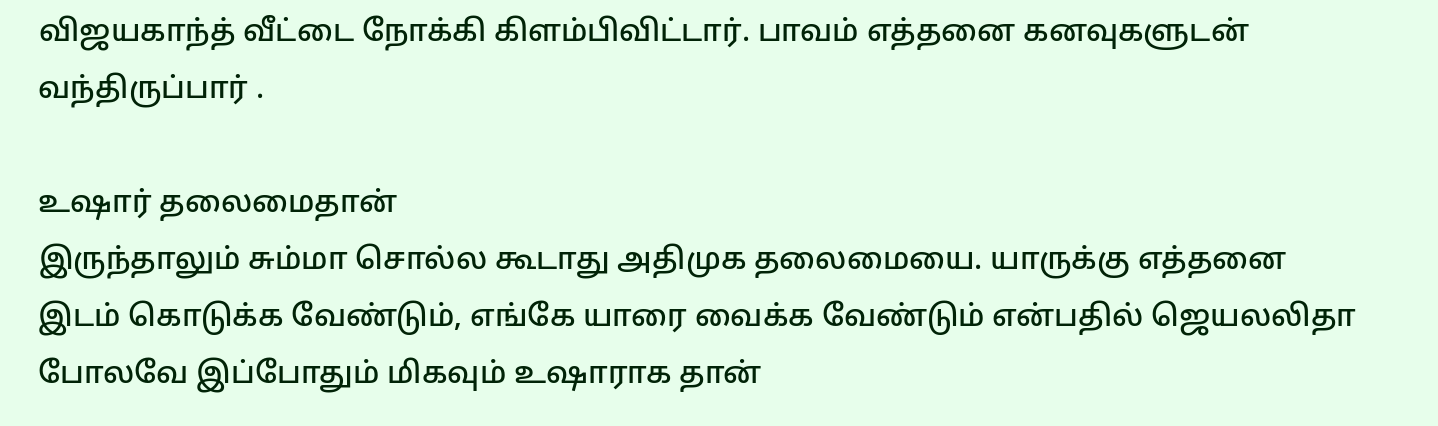விஜயகாந்த் வீட்டை நோக்கி கிளம்பிவிட்டார். பாவம் எத்தனை கனவுகளுடன் வந்திருப்பார் .

உஷார் தலைமைதான்
இருந்தாலும் சும்மா சொல்ல கூடாது அதிமுக தலைமையை. யாருக்கு எத்தனை இடம் கொடுக்க வேண்டும், எங்கே யாரை வைக்க வேண்டும் என்பதில் ஜெயலலிதா போலவே இப்போதும் மிகவும் உஷாராக தான்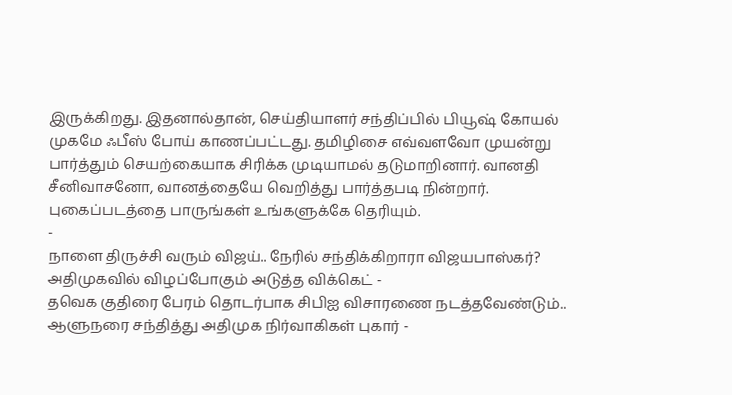இருக்கிறது. இதனால்தான், செய்தியாளர் சந்திப்பில் பியூஷ் கோயல் முகமே ஃபீஸ் போய் காணப்பட்டது. தமிழிசை எவ்வளவோ முயன்று பார்த்தும் செயற்கையாக சிரிக்க முடியாமல் தடுமாறினார். வானதி சீனிவாசனோ, வானத்தையே வெறித்து பார்த்தபடி நின்றார். புகைப்படத்தை பாருங்கள் உங்களுக்கே தெரியும்.
-
நாளை திருச்சி வரும் விஜய்.. நேரில் சந்திக்கிறாரா விஜயபாஸ்கர்? அதிமுகவில் விழப்போகும் அடுத்த விக்கெட் -
தவெக குதிரை பேரம் தொடர்பாக சிபிஐ விசாரணை நடத்தவேண்டும்.. ஆளுநரை சந்தித்து அதிமுக நிர்வாகிகள் புகார் -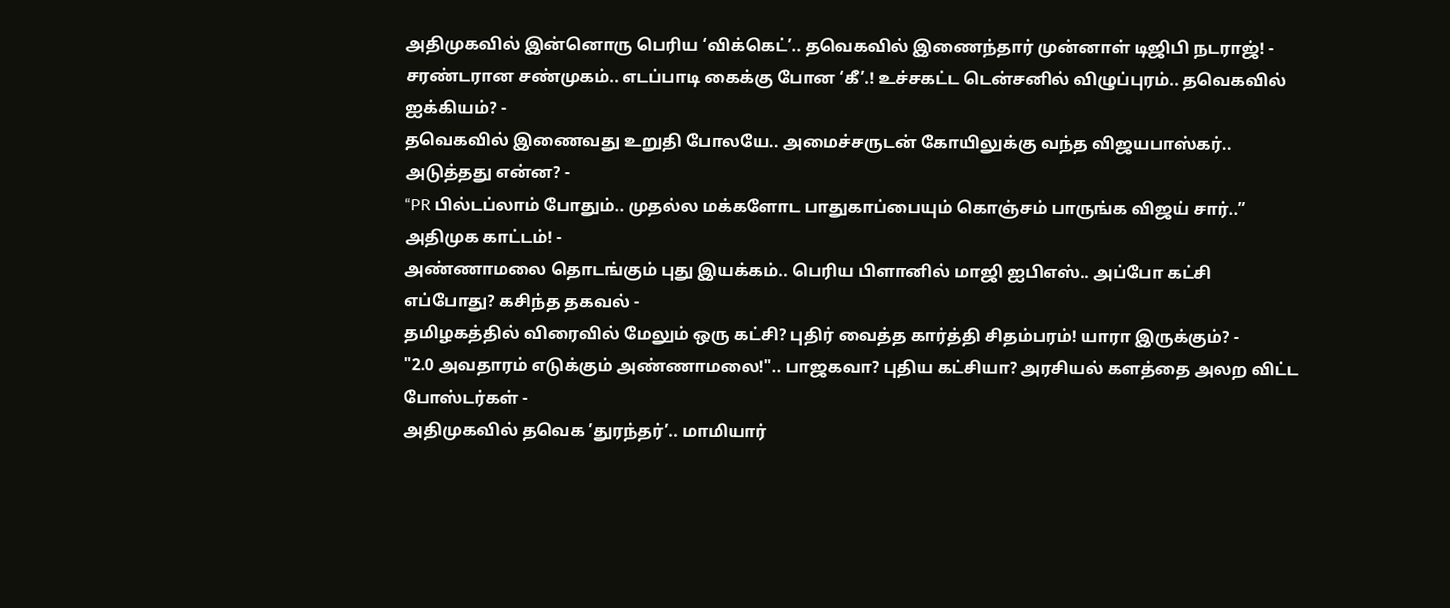அதிமுகவில் இன்னொரு பெரிய ‘விக்கெட்’.. தவெகவில் இணைந்தார் முன்னாள் டிஜிபி நடராஜ்! -
சரண்டரான சண்முகம்.. எடப்பாடி கைக்கு போன ‘கீ’.! உச்சகட்ட டென்சனில் விழுப்புரம்.. தவெகவில் ஐக்கியம்? -
தவெகவில் இணைவது உறுதி போலயே.. அமைச்சருடன் கோயிலுக்கு வந்த விஜயபாஸ்கர்.. அடுத்தது என்ன? -
“PR பில்டப்லாம் போதும்.. முதல்ல மக்களோட பாதுகாப்பையும் கொஞ்சம் பாருங்க விஜய் சார்..” அதிமுக காட்டம்! -
அண்ணாமலை தொடங்கும் புது இயக்கம்.. பெரிய பிளானில் மாஜி ஐபிஎஸ்.. அப்போ கட்சி எப்போது? கசிந்த தகவல் -
தமிழகத்தில் விரைவில் மேலும் ஒரு கட்சி? புதிர் வைத்த கார்த்தி சிதம்பரம்! யாரா இருக்கும்? -
"2.0 அவதாரம் எடுக்கும் அண்ணாமலை!".. பாஜகவா? புதிய கட்சியா? அரசியல் களத்தை அலற விட்ட போஸ்டர்கள் -
அதிமுகவில் தவெக ’துரந்தர்’.. மாமியார்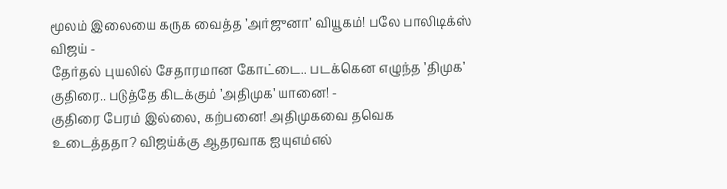மூலம் இலையை கருக வைத்த ’அர்ஜுனா’ வியூகம்! பலே பாலிடிக்ஸ் விஜய் -
தேர்தல் புயலில் சேதாரமான கோட்டை.. படக்கென எழுந்த ’திமுக’ குதிரை.. படுத்தே கிடக்கும் ’அதிமுக’ யானை! -
குதிரை பேரம் இல்லை, கற்பனை! அதிமுகவை தவெக உடைத்ததா? விஜய்க்கு ஆதரவாக ஐயுஎம்எல்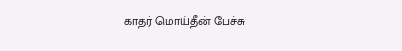காதர் மொய்தீன் பேச்சு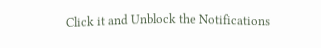Click it and Unblock the Notifications